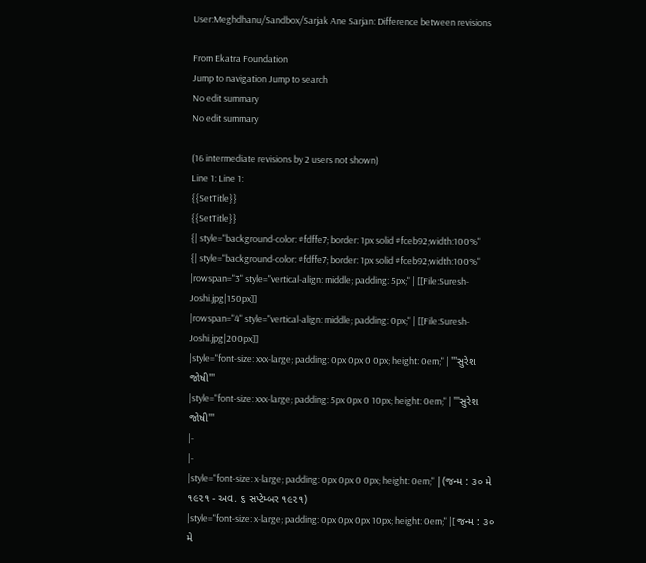User:Meghdhanu/Sandbox/Sarjak Ane Sarjan: Difference between revisions

From Ekatra Foundation
Jump to navigation Jump to search
No edit summary
No edit summary

(16 intermediate revisions by 2 users not shown)
Line 1: Line 1:
{{SetTitle}}
{{SetTitle}}
{| style="background-color: #fdffe7; border: 1px solid #fceb92;width:100%"
{| style="background-color: #fdffe7; border: 1px solid #fceb92;width:100%"
|rowspan="3" style="vertical-align: middle; padding: 5px;" | [[File:Suresh-Joshi.jpg|150px]]
|rowspan="4" style="vertical-align: middle; padding: 0px;" | [[File:Suresh-Joshi.jpg|200px]]
|style="font-size: xxx-large; padding: 0px 0px 0 0px; height: 0em;" | '''સુરેશ જોષી'''
|style="font-size: xxx-large; padding: 5px 0px 0 10px; height: 0em;" | '''સુરેશ જોષી'''
|-
|-
|style="font-size: x-large; padding: 0px 0px 0 0px; height: 0em;" |(જન્મ : ૩૦ મે ૧૯૨૧ - અવ. ૬ સપ્ટેમ્બર ૧૯૨૧)
|style="font-size: x-large; padding: 0px 0px 0px 10px; height: 0em;" |[ જન્મ : ૩૦ મે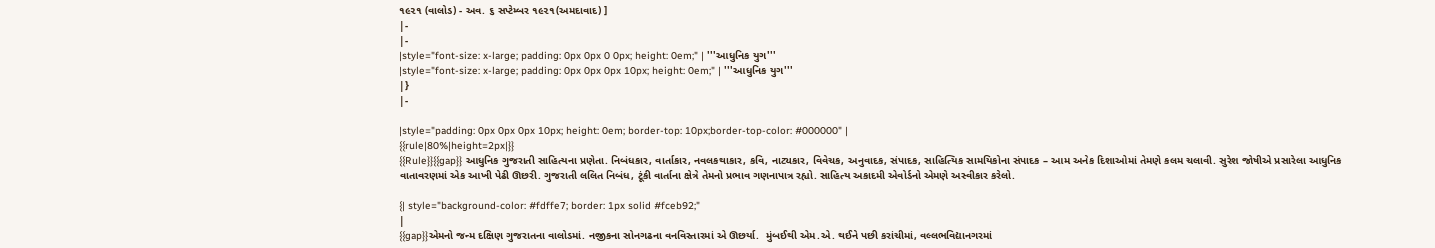૧૯૨૧ (વાલોડ) - અવ. ૬ સપ્ટેમ્બર ૧૯૨૧(અમદાવાદ) ]
|-
|-
|style="font-size: x-large; padding: 0px 0px 0 0px; height: 0em;" | '''આધુનિક યુગ'''
|style="font-size: x-large; padding: 0px 0px 0px 10px; height: 0em;" | '''આધુનિક યુગ'''
|}
|-

|style="padding: 0px 0px 0px 10px; height: 0em; border-top: 10px;border-top-color: #000000" |
{{rule|80%|height=2px|}}
{{Rule}}{{gap}} આધુનિક ગુજરાતી સાહિત્યના પ્રણેતા. નિબંધકાર, વાર્તાકાર, નવલકથાકાર, કવિ, નાટ્યકાર, વિવેચક, અનુવાદક, સંપાદક, સાહિત્યિક સામયિકોના સંપાદક – આમ અનેક દિશાઓમાં તેમણે કલમ ચલાવી. સુરેશ જોષીએ પ્રસારેલા આધુનિક વાતાવરણમાં એક આખી પેઢી ઊછરી. ગુજરાતી લલિત નિબંધ, ટૂંકી વાર્તાના ક્ષેત્રે તેમનો પ્રભાવ ગણનાપાત્ર રહ્યો. સાહિત્ય અકાદમી એવોર્ડનો એમણે અસ્વીકાર કરેલો.

{| style="background-color: #fdffe7; border: 1px solid #fceb92;"
|
{{gap}}એમનો જન્મ દક્ષિણ ગુજરાતના વાલોડમાં. નજીકના સોનગઢના વનવિસ્તારમાં એ ઊછર્યા.  મુંબઈથી એમ.એ. થઈને પછી કરાંચીમાં, વલ્લભવિદ્યાનગરમાં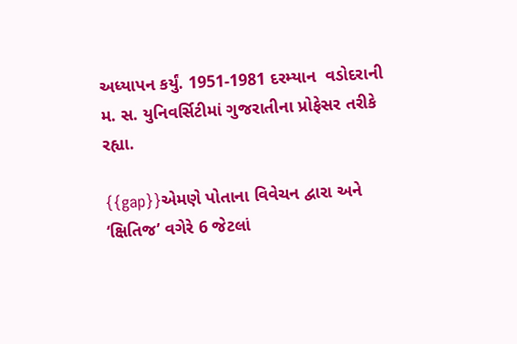અધ્યાપન કર્યું. 1951-1981 દરમ્યાન  વડોદરાની મ. સ. યુનિવર્સિટીમાં ગુજરાતીના પ્રોફેસર તરીકે રહ્યા.

{{gap}}એમણે પોતાના વિવેચન દ્વારા અને ‘ક્ષિતિજ’ વગેરે 6 જેટલાં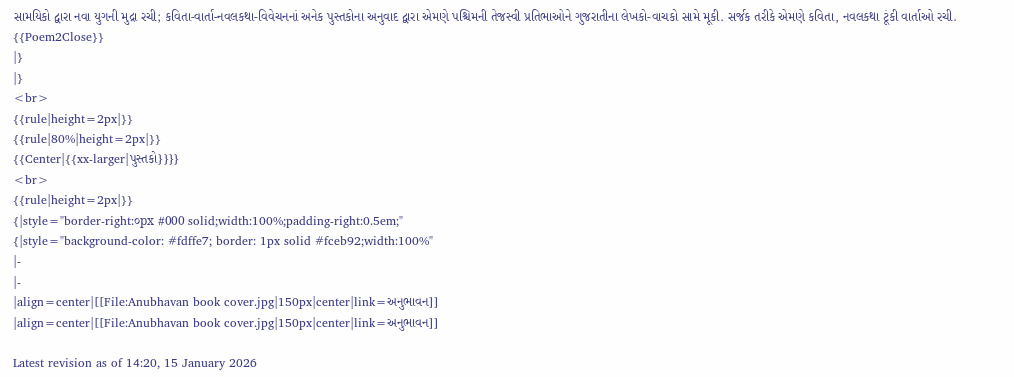સામયિકો દ્વારા નવા યુગની મુદ્રા રચી; કવિતા-વાર્તા-નવલકથા-વિવેચનનાં અનેક પુસ્તકોના અનુવાદ દ્વારા એમણે પશ્ચિમની તેજસ્વી પ્રતિભાઓને ગુજરાતીના લેખકો-વાચકો સામે મૂકી. સર્જક તરીકે એમણે કવિતા, નવલકથા ટૂંકી વાર્તાઓ રચી.
{{Poem2Close}}
|}
|}
<br>
{{rule|height=2px|}}
{{rule|80%|height=2px|}}
{{Center|{{xx-larger|પુસ્તકો}}}}
<br>
{{rule|height=2px|}}
{|style="border-right:૦px #000 solid;width:100%;padding-right:0.5em;"
{|style="background-color: #fdffe7; border: 1px solid #fceb92;width:100%"
|-
|-
|align=center|[[File:Anubhavan book cover.jpg|150px|center|link=અનુભાવન]]
|align=center|[[File:Anubhavan book cover.jpg|150px|center|link=અનુભાવન]]

Latest revision as of 14:20, 15 January 2026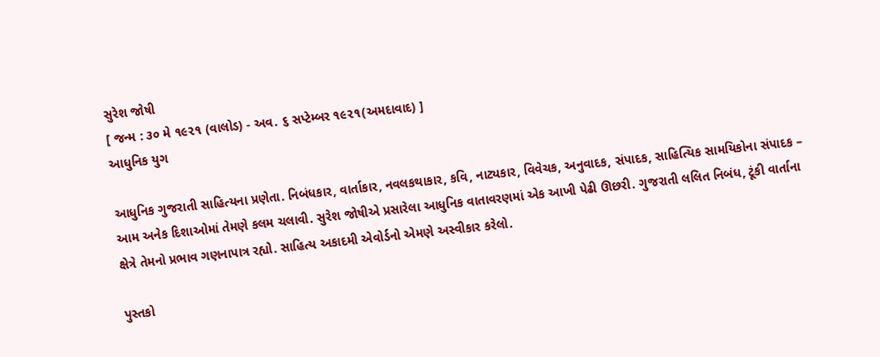સુરેશ જોષી
[ જન્મ : ૩૦ મે ૧૯૨૧ (વાલોડ) - અવ. ૬ સપ્ટેમ્બર ૧૯૨૧(અમદાવાદ) ]
આધુનિક યુગ

આધુનિક ગુજરાતી સાહિત્યના પ્રણેતા. નિબંધકાર, વાર્તાકાર, નવલકથાકાર, કવિ, નાટ્યકાર, વિવેચક, અનુવાદક, સંપાદક, સાહિત્યિક સામયિકોના સંપાદક – આમ અનેક દિશાઓમાં તેમણે કલમ ચલાવી. સુરેશ જોષીએ પ્રસારેલા આધુનિક વાતાવરણમાં એક આખી પેઢી ઊછરી. ગુજરાતી લલિત નિબંધ, ટૂંકી વાર્તાના ક્ષેત્રે તેમનો પ્રભાવ ગણનાપાત્ર રહ્યો. સાહિત્ય અકાદમી એવોર્ડનો એમણે અસ્વીકાર કરેલો.

પુસ્તકો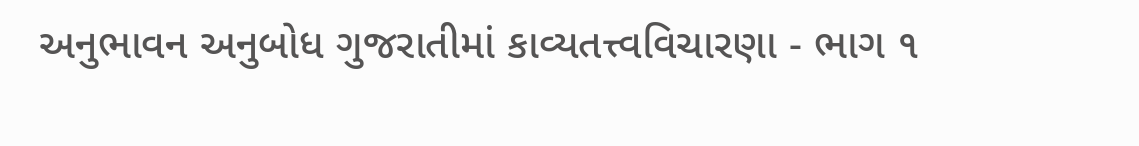અનુભાવન અનુબોધ ગુજરાતીમાં કાવ્યતત્ત્વવિચારણા - ભાગ ૧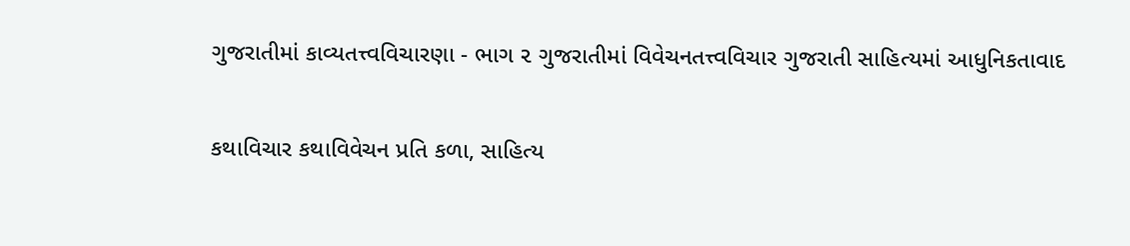ગુજરાતીમાં કાવ્યતત્ત્વવિચારણા - ભાગ ૨ ગુજરાતીમાં વિવેચનતત્ત્વવિચાર ગુજરાતી સાહિત્યમાં આધુનિકતાવાદ

કથાવિચાર કથાવિવેચન પ્રતિ કળા, સાહિત્ય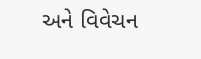અને વિવેચન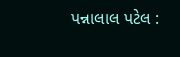પન્નાલાલ પટેલ :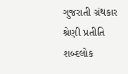ગુજરાતી ગ્રંથકાર શ્રેણી પ્રતીતિ શબ્દલોક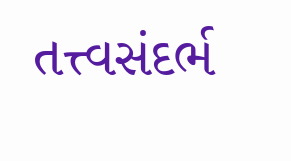તત્ત્વસંદર્ભ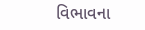વિભાવના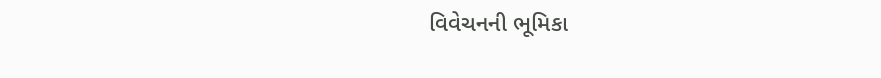વિવેચનની ભૂમિકા